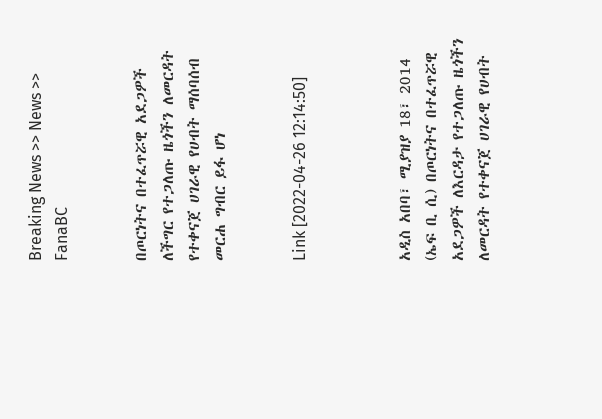Breaking News >> News >> FanaBC


በጦርነትና በተፈጥሯዊ አደጋዎች ለችግር የተጋለጡ ዜጎችን ለመርዳት የተቀናጀ ሀገራዊ የሀብት ማሰባሰብ መርሐ ግብር ይፋ ሆነ


Link [2022-04-26 12:14:50]



አዲስ አበባ፣ ሚያዝያ 18፣ 2014 (ኤፍ ቢ ሲ) በጦርነትና በተፈጥሯዊ አደጋዎች ለእርዳታ የተጋለጡ ዜጎችን ለመርዳት የተቀናጀ ሀገራዊ የሀብት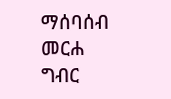ማሰባሰብ መርሐ ግብር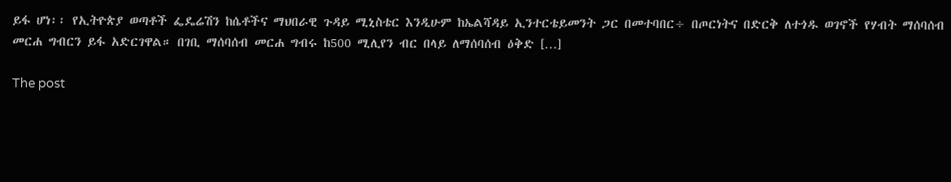ይፋ ሆነ፡፡ የኢትዮጵያ ወጣቶች ፌዴሬሽን ከሴቶችና ማህበራዊ ጉዳይ ሚኒስቴር እንዲሁም ከኤልሻዳይ ኢንተርቴይመንት ጋር በመተባበር÷ በጦርነትና በድርቅ ለተጎዱ ወገኖች የሃብት ማሰባሰብ መርሐ ግብርን ይፋ አድርገዋል። በገቢ ማሰባሰብ መርሐ ግብሩ ከ500 ሚሊየን ብር በላይ ለማሰባሰብ ዕቅድ […]

The post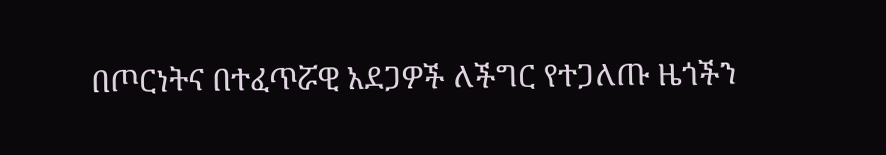በጦርነትና በተፈጥሯዊ አደጋዎች ለችግር የተጋለጡ ዜጎችን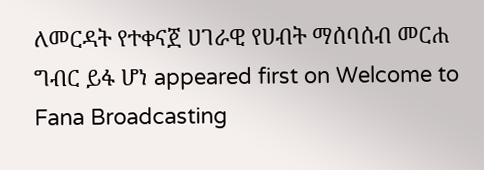ለመርዳት የተቀናጀ ሀገራዊ የሀብት ማሰባሰብ መርሐ ግብር ይፋ ሆነ appeared first on Welcome to Fana Broadcasting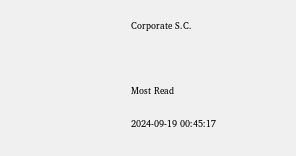Corporate S.C.



Most Read

2024-09-19 00:45:17